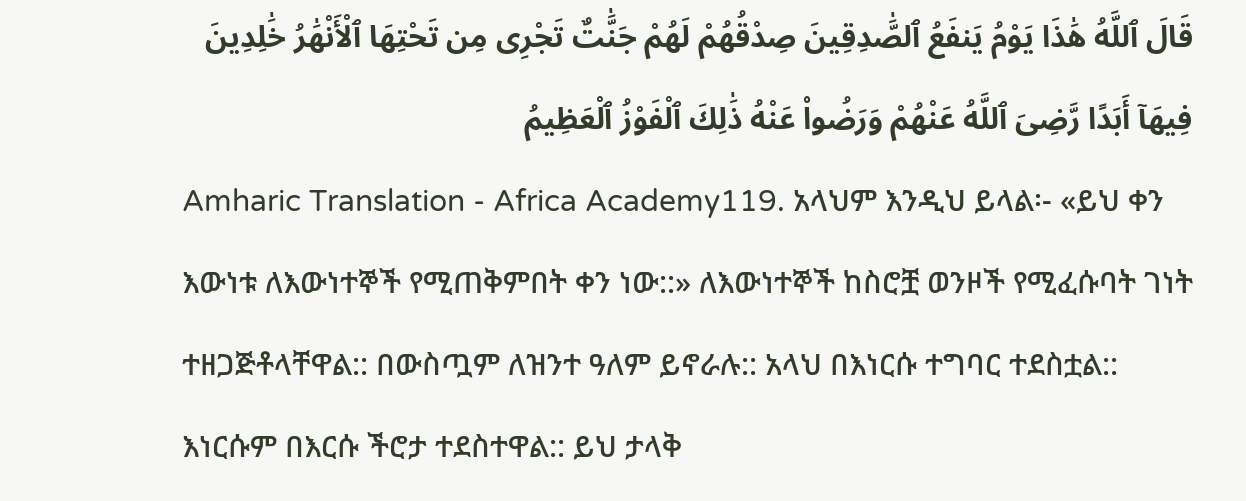قَالَ ٱللَّهُ هَٰذَا يَوْمُ يَنفَعُ ٱلصَّٰدِقِينَ صِدْقُهُمْ لَهُمْ جَنَّٰتٌ تَجْرِى مِن تَحْتِهَا ٱلْأَنْهَٰرُ خَٰلِدِينَ فِيهَآ أَبَدًا رَّضِىَ ٱللَّهُ عَنْهُمْ وَرَضُوا۟ عَنْهُ ذَٰلِكَ ٱلْفَوْزُ ٱلْعَظِيمُ
Amharic Translation - Africa Academy119. አላህም እንዲህ ይላል፡- «ይህ ቀን እውነቱ ለእውነተኞች የሚጠቅምበት ቀን ነው::» ለእውነተኞች ከስሮቿ ወንዞች የሚፈሱባት ገነት ተዘጋጅቶላቸዋል:: በውስጧም ለዝንተ ዓለም ይኖራሉ:: አላህ በእነርሱ ተግባር ተደስቷል:: እነርሱም በእርሱ ችሮታ ተደስተዋል:: ይህ ታላቅ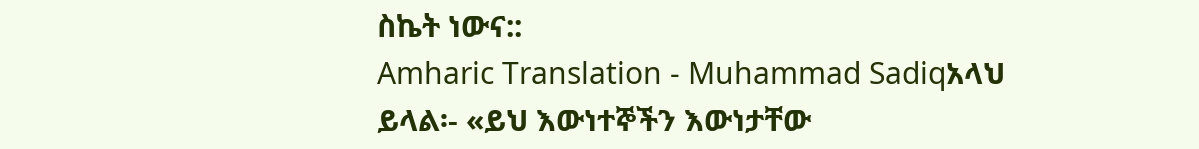ስኬት ነውና::
Amharic Translation - Muhammad Sadiqአላህ ይላል፡- «ይህ እውነተኞችን እውነታቸው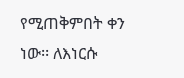የሚጠቅምበት ቀን ነው፡፡ ለእነርሱ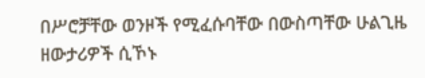በሥሮቻቸው ወንዞች የሚፈሱባቸው በውስጣቸው ሁልጊዜ ዘውታሪዎች ሲኾኑ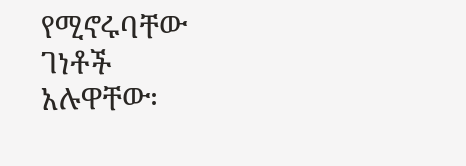የሚኖሩባቸው ገነቶች አሉዋቸው፡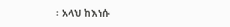፡ አላህ ከእነሱ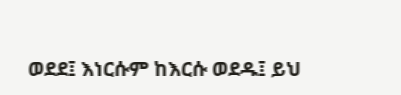ወደደ፤ እነርሱም ከእርሱ ወደዱ፤ ይህ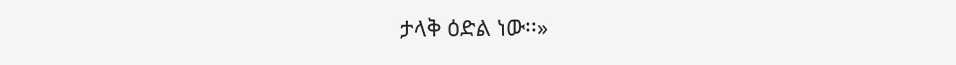ታላቅ ዕድል ነው፡፡»